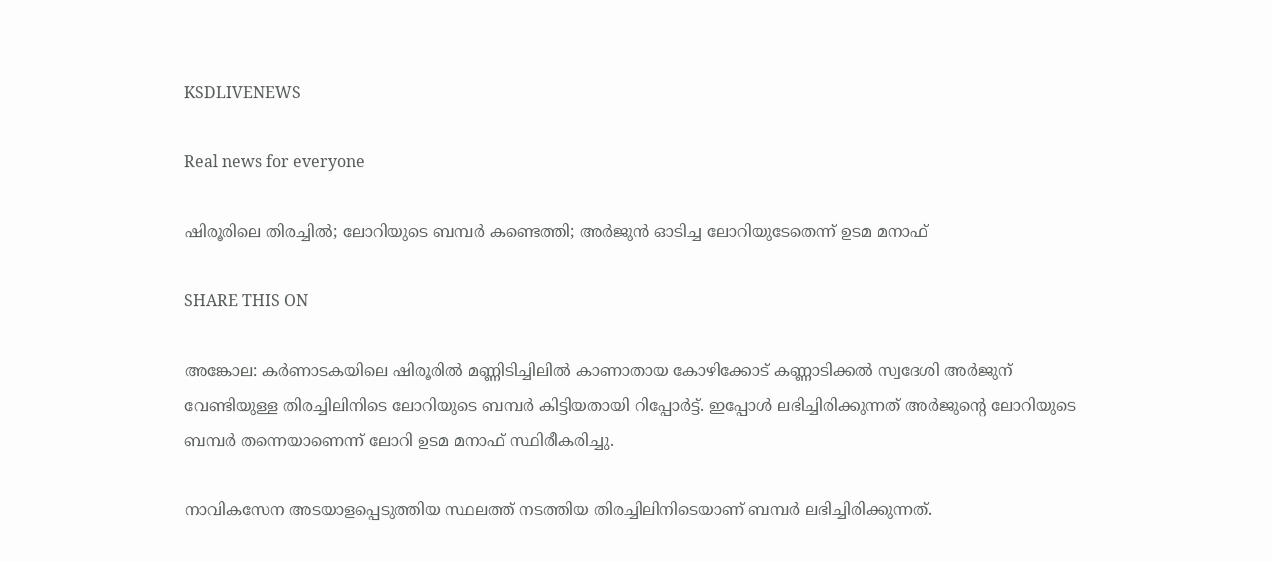KSDLIVENEWS

Real news for everyone

ഷിരൂരിലെ തിരച്ചില്‍; ലോറിയുടെ ബമ്പര്‍ കണ്ടെത്തി; അര്‍ജുന്‍ ഓടിച്ച ലോറിയുടേതെന്ന് ഉടമ മനാഫ്‌

SHARE THIS ON

അങ്കോല: കർണാടകയിലെ ഷിരൂരിൽ മണ്ണിടിച്ചിലിൽ കാണാതായ കോഴിക്കോട് കണ്ണാടിക്കൽ സ്വദേശി അർജുന് വേണ്ടിയുള്ള തിരച്ചിലിനിടെ ലോറിയുടെ ബമ്പർ കിട്ടിയതായി റിപ്പോർട്ട്. ഇപ്പോൾ ലഭിച്ചിരിക്കുന്നത് അർജുന്റെ ലോറിയുടെ ബമ്പർ തന്നെയാണെന്ന് ലോറി ഉടമ മനാഫ് സ്ഥിരീകരിച്ചു.

നാവികസേന അടയാളപ്പെടുത്തിയ സ്ഥലത്ത് നടത്തിയ തിരച്ചിലിനിടെയാണ് ബമ്പർ ലഭിച്ചിരിക്കുന്നത്.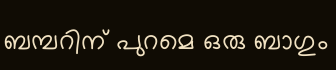ബമ്പറിന് പുറമെ ഒരു ബാഗും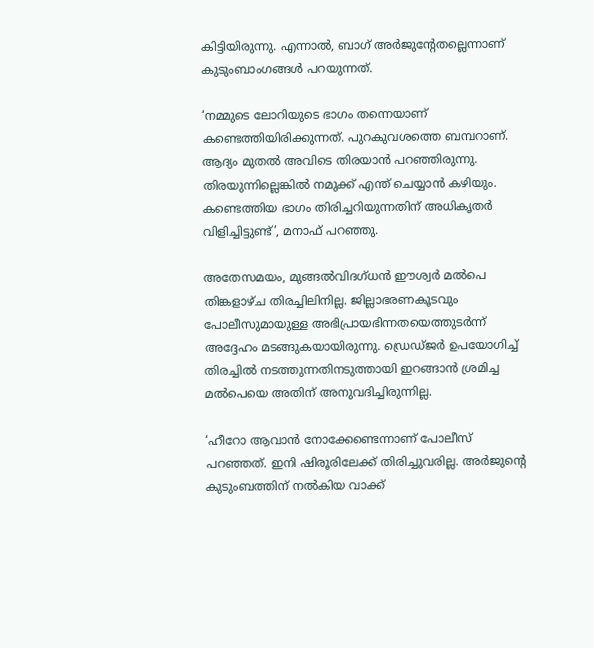കിട്ടിയിരുന്നു. എന്നാൽ, ബാഗ് അർജുന്റേതല്ലെന്നാണ് കുടുംബാംഗങ്ങൾ പറയുന്നത്.

‘നമ്മുടെ ലോറിയുടെ ഭാഗം തന്നെയാണ് കണ്ടെത്തിയിരിക്കുന്നത്. പുറകുവശത്തെ ബമ്പറാണ്. ആദ്യം മുതല്‍ അവിടെ തിരയാന്‍ പറഞ്ഞിരുന്നു. തിരയുന്നില്ലെങ്കില്‍ നമുക്ക് എന്ത് ചെയ്യാന്‍ കഴിയും. കണ്ടെത്തിയ ഭാഗം തിരിച്ചറിയുന്നതിന് അധികൃതർ വിളിച്ചിട്ടുണ്ട്’, മനാഫ് പറഞ്ഞു.

അതേസമയം, മുങ്ങൽവിദഗ്ധൻ ഈശ്വർ മൽപെ തിങ്കളാഴ്ച തിരച്ചിലിനില്ല. ജില്ലാഭരണകൂടവും പോലീസുമായുള്ള അഭിപ്രായഭിന്നതയെത്തുടർന്ന് അദ്ദേഹം മടങ്ങുകയായിരുന്നു. ഡ്രെഡ്ജർ ഉപയോഗിച്ച് തിരച്ചിൽ നടത്തുന്നതിനടുത്തായി ഇറങ്ങാൻ ശ്രമിച്ച മൽപെയെ അതിന് അനുവദിച്ചിരുന്നില്ല.

‘ഹീറോ ആവാൻ നോക്കേണ്ടെന്നാണ് പോലീസ് പറഞ്ഞത്. ഇനി ഷിരൂരിലേക്ക് തിരിച്ചുവരില്ല. അർജുന്റെ കുടുംബത്തിന് നൽകിയ വാക്ക്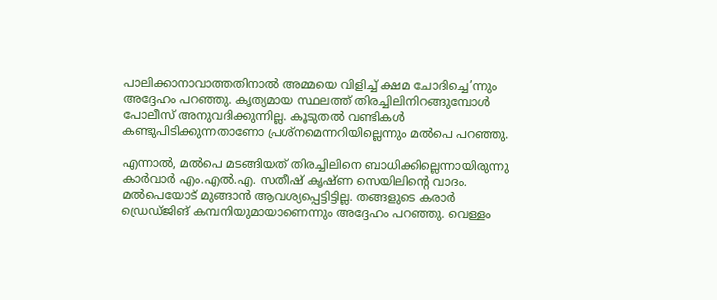പാലിക്കാനാവാത്തതിനാൽ അമ്മയെ വിളിച്ച് ക്ഷമ ചോദിച്ചെ’ന്നും അദ്ദേഹം പറഞ്ഞു. കൃത്യമായ സ്ഥലത്ത് തിരച്ചിലിനിറങ്ങുമ്പോൾ പോലീസ് അനുവദിക്കുന്നില്ല. കൂടുതൽ വണ്ടികൾ കണ്ടുപിടിക്കുന്നതാണോ പ്രശ്നമെന്നറിയില്ലെന്നും മൽപെ പറഞ്ഞു.

എന്നാൽ, മൽപെ മടങ്ങിയത് തിരച്ചിലിനെ ബാധിക്കില്ലെന്നായിരുന്നു കാർവാർ എം.എൽ.എ. സതീഷ് കൃഷ്ണ സെയിലിന്റെ വാദം. മൽപെയോട് മുങ്ങാൻ ആവശ്യപ്പെട്ടിട്ടില്ല. തങ്ങളുടെ കരാർ ഡ്രെഡ്ജിങ് കമ്പനിയുമായാണെന്നും അദ്ദേഹം പറഞ്ഞു. വെള്ളം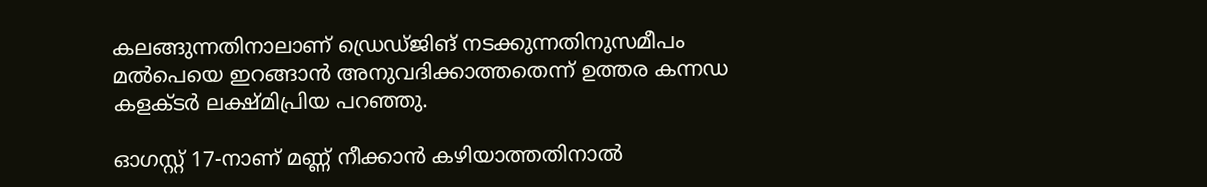കലങ്ങുന്നതിനാലാണ് ഡ്രെഡ്ജിങ് നടക്കുന്നതിനുസമീപം മൽപെയെ ഇറങ്ങാൻ അനുവദിക്കാത്തതെന്ന് ഉത്തര കന്നഡ കളക്ടർ ലക്ഷ്മിപ്രിയ പറഞ്ഞു.

ഓഗസ്റ്റ് 17-നാണ് മണ്ണ് നീക്കാന്‍ കഴിയാത്തതിനാല്‍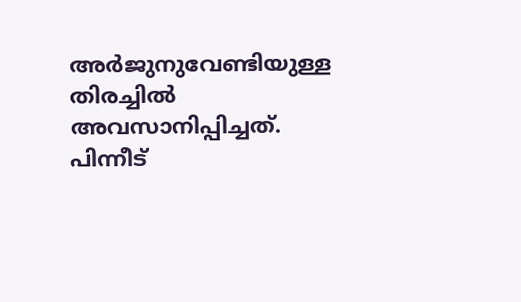അര്‍ജുനുവേണ്ടിയുള്ള തിരച്ചില്‍ അവസാനിപ്പിച്ചത്. പിന്നീട്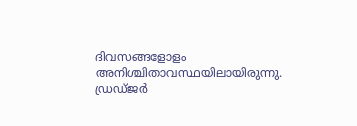ദിവസങ്ങളോളം അനിശ്ചിതാവസ്ഥയിലായിരുന്നു. ഡ്രഡ്ജര്‍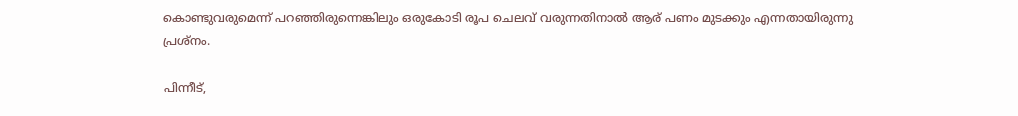കൊണ്ടുവരുമെന്ന് പറഞ്ഞിരുന്നെങ്കിലും ഒരുകോടി രൂപ ചെലവ് വരുന്നതിനാല്‍ ആര് പണം മുടക്കും എന്നതായിരുന്നു പ്രശ്‌നം.

പിന്നീട്,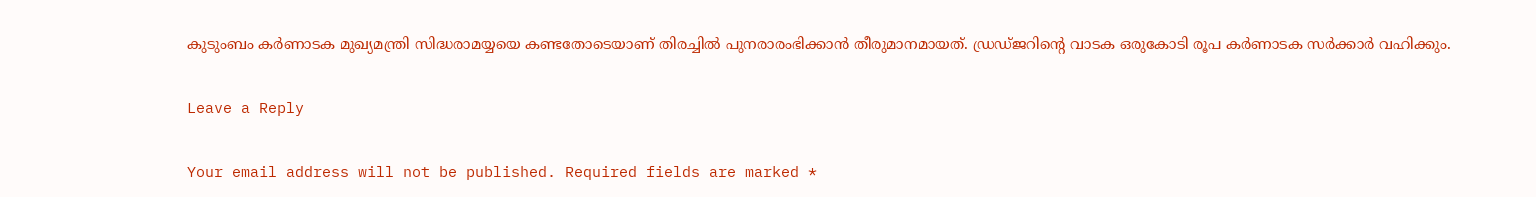കുടുംബം കര്‍ണാടക മുഖ്യമന്ത്രി സിദ്ധരാമയ്യയെ കണ്ടതോടെയാണ് തിരച്ചില്‍ പുനരാരംഭിക്കാന്‍ തീരുമാനമായത്. ഡ്രഡ്ജറിന്റെ വാടക ഒരുകോടി രൂപ കര്‍ണാടക സര്‍ക്കാര്‍ വഹിക്കും.

Leave a Reply

Your email address will not be published. Required fields are marked *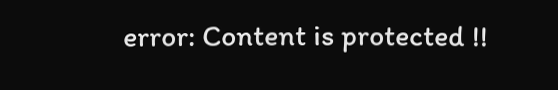error: Content is protected !!